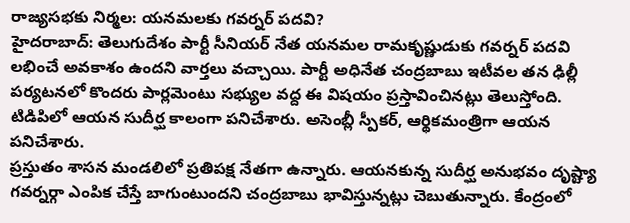రాజ్యసభకు నిర్మల: యనమలకు గవర్నర్ పదవి?
హైదరాబాద్: తెలుగుదేశం పార్టీ సీనియర్ నేత యనమల రామకృష్ణుడుకు గవర్నర్ పదవి లభించే అవకాశం ఉందని వార్తలు వచ్చాయి. పార్టీ అధినేత చంద్రబాబు ఇటీవల తన ఢిల్లీ పర్యటనలో కొందరు పార్లమెంటు సభ్యుల వద్ద ఈ విషయం ప్రస్తావించినట్లు తెలుస్తోంది. టిడిపిలో ఆయన సుదీర్ఘ కాలంగా పనిచేశారు. అసెంబ్లీ స్పీకర్, ఆర్థికమంత్రిగా ఆయన పనిచేశారు.
ప్రస్తుతం శాసన మండలిలో ప్రతిపక్ష నేతగా ఉన్నారు. ఆయనకున్న సుదీర్ఘ అనుభవం దృష్ట్యా గవర్నర్గా ఎంపిక చేస్తే బాగుంటుందని చంద్రబాబు భావిస్తున్నట్లు చెబుతున్నారు. కేంద్రంలో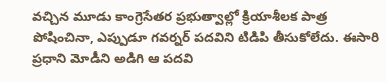వచ్చిన మూడు కాంగ్రెసేతర ప్రభుత్వాల్లో క్రియాశీలక పాత్ర పోషించినా, ఎప్పుడూ గవర్నర్ పదవిని టిడిపి తీసుకోలేదు. ఈసారి ప్రధాని మోడీని అడిగి ఆ పదవి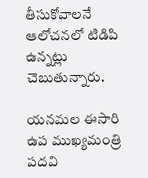తీసుకోవాలనే ఆలోచనలో టిడిపి ఉన్నట్లు చెబుతున్నారు.

యనమల ఈసారి ఉప ముఖ్యమంత్రి పదవి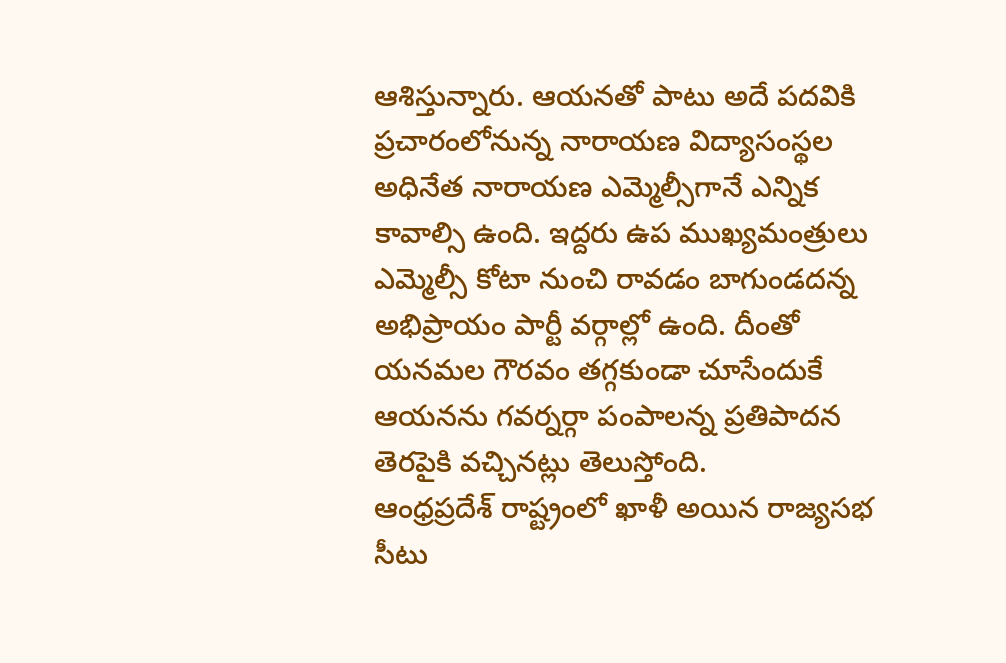ఆశిస్తున్నారు. ఆయనతో పాటు అదే పదవికి ప్రచారంలోనున్న నారాయణ విద్యాసంస్థల అధినేత నారాయణ ఎమ్మెల్సీగానే ఎన్నిక కావాల్సి ఉంది. ఇద్దరు ఉప ముఖ్యమంత్రులు ఎమ్మెల్సీ కోటా నుంచి రావడం బాగుండదన్న అభిప్రాయం పార్టీ వర్గాల్లో ఉంది. దీంతో యనమల గౌరవం తగ్గకుండా చూసేందుకే ఆయనను గవర్నర్గా పంపాలన్న ప్రతిపాదన తెరపైకి వచ్చినట్లు తెలుస్తోంది.
ఆంధ్రప్రదేశ్ రాష్ట్రంలో ఖాళీ అయిన రాజ్యసభ సీటు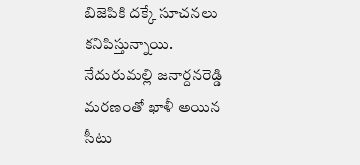బిజెపికి దక్కే సూచనలు కనిపిస్తున్నాయి. నేదురుమల్లి జనార్దనరెడ్డి మరణంతో ఖాళీ అయిన సీటు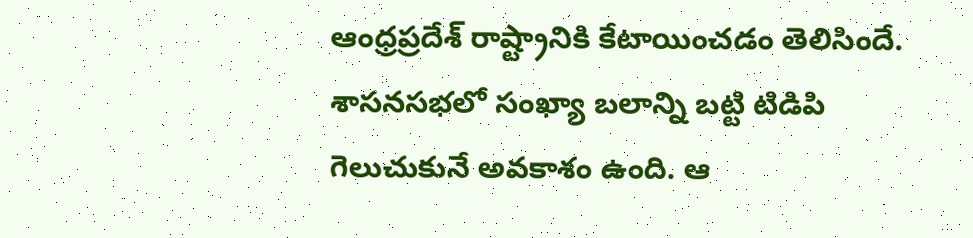ఆంధ్రప్రదేశ్ రాష్ట్రానికి కేటాయించడం తెలిసిందే. శాసనసభలో సంఖ్యా బలాన్ని బట్టి టిడిపి గెలుచుకునే అవకాశం ఉంది. ఆ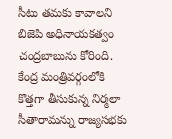సీటు తమకు కావాలని బిజెపి అధినాయకత్వం చంద్రబాబును కోరింది.
కేంద్ర మంత్రివర్గంలోకి కొత్తగా తీసుకున్న నిర్మలా సీతారామన్ను రాజ్యసభకు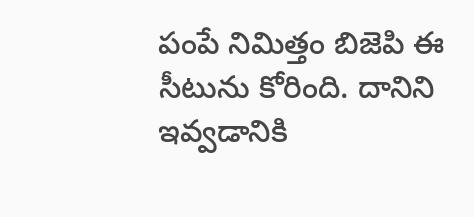పంపే నిమిత్తం బిజెపి ఈ సీటును కోరింది. దానిని ఇవ్వడానికి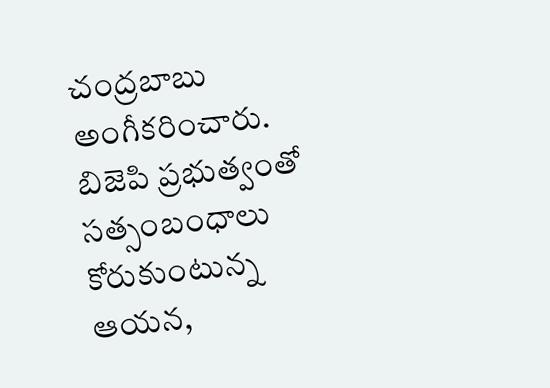చంద్రబాబు అంగీకరించారు. బిజెపి ప్రభుత్వంతో సత్సంబంధాలు కోరుకుంటున్న ఆయన,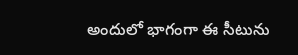అందులో భాగంగా ఈ సీటును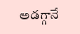అడగ్గానే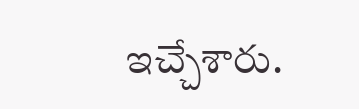ఇచ్చేశారు.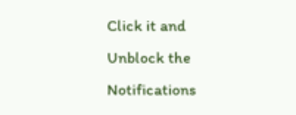Click it and Unblock the Notifications